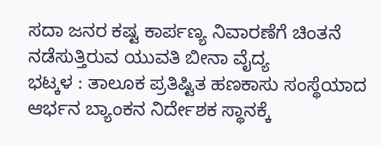ಸದಾ ಜನರ ಕಷ್ಟ ಕಾರ್ಪಣ್ಯ ನಿವಾರಣೆಗೆ ಚಿಂತನೆ ನಡೆಸುತ್ತಿರುವ ಯುವತಿ ಬೀನಾ ವೈದ್ಯ
ಭಟ್ಕಳ : ತಾಲೂಕ ಪ್ರತಿಷ್ಟಿತ ಹಣಕಾಸು ಸಂಸ್ಥೆಯಾದ ಆರ್ಭನ ಬ್ಯಾಂಕನ ನಿರ್ದೇಶಕ ಸ್ಥಾನಕ್ಕೆ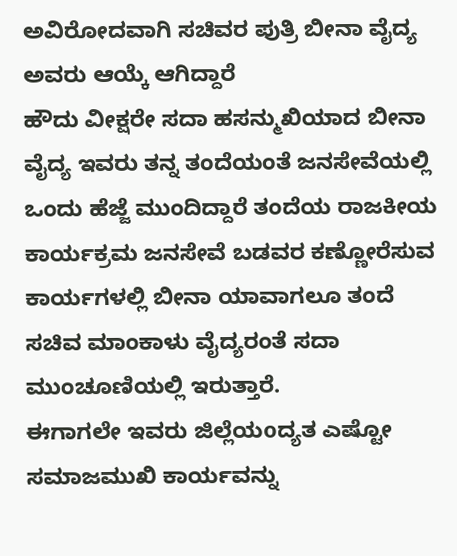ಅವಿರೋದವಾಗಿ ಸಚಿವರ ಪುತ್ರಿ ಬೀನಾ ವೈದ್ಯ ಅವರು ಆಯ್ಕೆ ಆಗಿದ್ದಾರೆ
ಹೌದು ವೀಕ್ಷರೇ ಸದಾ ಹಸನ್ಮುಖಿಯಾದ ಬೀನಾ ವೈದ್ಯ ಇವರು ತನ್ನ ತಂದೆಯಂತೆ ಜನಸೇವೆಯಲ್ಲಿ ಒಂದು ಹೆಜ್ಜೆ ಮುಂದಿದ್ದಾರೆ ತಂದೆಯ ರಾಜಕೀಯ ಕಾರ್ಯಕ್ರಮ ಜನಸೇವೆ ಬಡವರ ಕಣ್ಣೋರೆಸುವ ಕಾರ್ಯಗಳಲ್ಲಿ ಬೀನಾ ಯಾವಾಗಲೂ ತಂದೆ ಸಚಿವ ಮಾಂಕಾಳು ವೈದ್ಯರಂತೆ ಸದಾ ಮುಂಚೂಣಿಯಲ್ಲಿ ಇರುತ್ತಾರೆ.
ಈಗಾಗಲೇ ಇವರು ಜಿಲ್ಲೆಯoದ್ಯತ ಎಷ್ಟೋ ಸಮಾಜಮುಖಿ ಕಾರ್ಯವನ್ನು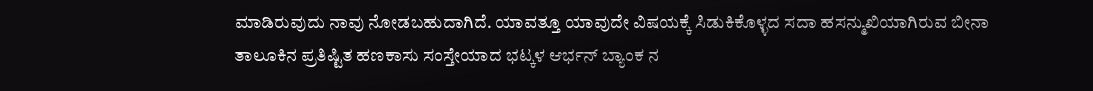ಮಾಡಿರುವುದು ನಾವು ನೋಡಬಹುದಾಗಿದೆ. ಯಾವತ್ತೂ ಯಾವುದೇ ವಿಷಯಕ್ಕೆ ಸಿಡುಕಿಕೊಳ್ಳದ ಸದಾ ಹಸನ್ಮುಖಿಯಾಗಿರುವ ಬೀನಾ ತಾಲೂಕಿನ ಪ್ರತಿಷ್ಟಿತ ಹಣಕಾಸು ಸಂಸ್ತೇಯಾದ ಭಟ್ಕಳ ಆರ್ಭನ್ ಬ್ಯಾಂಕ ನ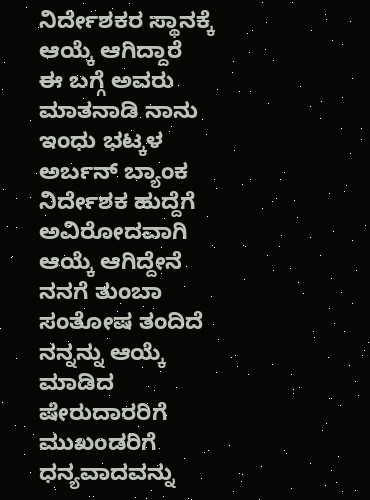ನಿರ್ದೇಶಕರ ಸ್ಥಾನಕ್ಕೆ ಆಯ್ಕೆ ಆಗಿದ್ದಾರೆ
ಈ ಬಗ್ಗೆ ಅವರು ಮಾತನಾಡಿ ನಾನು ಇಂಧು ಭಟ್ಕಳ ಅರ್ಬನ್ ಬ್ಯಾಂಕ ನಿರ್ದೇಶಕ ಹುದ್ದೆಗೆ ಅವಿರೋದವಾಗಿ ಆಯ್ಕೆ ಆಗಿದ್ದೇನೆ ನನಗೆ ತುಂಬಾ ಸಂತೋಷ ತಂದಿದೆ ನನ್ನನ್ನು ಆಯ್ಕೆ ಮಾಡಿದ ಷೇರುದಾರರಿಗೆ ಮುಖಂಡರಿಗೆ ಧನ್ಯವಾದವನ್ನು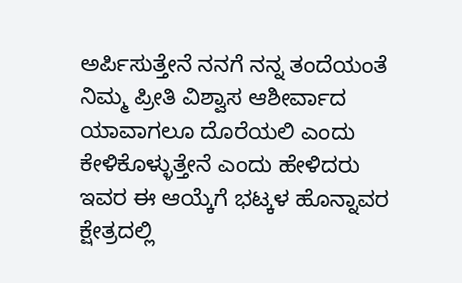ಅರ್ಪಿಸುತ್ತೇನೆ ನನಗೆ ನನ್ನ ತಂದೆಯಂತೆ ನಿಮ್ಮ ಪ್ರೀತಿ ವಿಶ್ವಾಸ ಆಶೀರ್ವಾದ ಯಾವಾಗಲೂ ದೊರೆಯಲಿ ಎಂದು ಕೇಳಿಕೊಳ್ಳುತ್ತೇನೆ ಎಂದು ಹೇಳಿದರು
ಇವರ ಈ ಆಯ್ಕೆಗೆ ಭಟ್ಕಳ ಹೊನ್ನಾವರ ಕ್ಷೇತ್ರದಲ್ಲಿ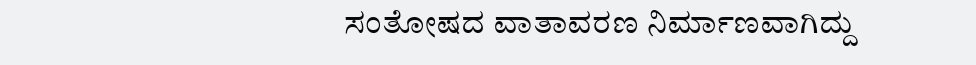ಸಂತೋಷದ ವಾತಾವರಣ ನಿರ್ಮಾಣವಾಗಿದ್ದು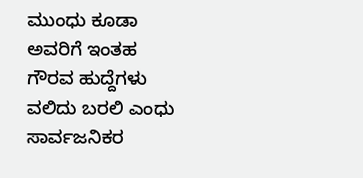ಮುಂಧು ಕೂಡಾ ಅವರಿಗೆ ಇಂತಹ ಗೌರವ ಹುದ್ದೆಗಳು ವಲಿದು ಬರಲಿ ಎಂಧು ಸಾರ್ವಜನಿಕರ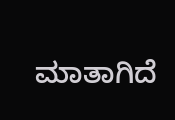ಮಾತಾಗಿದೆ